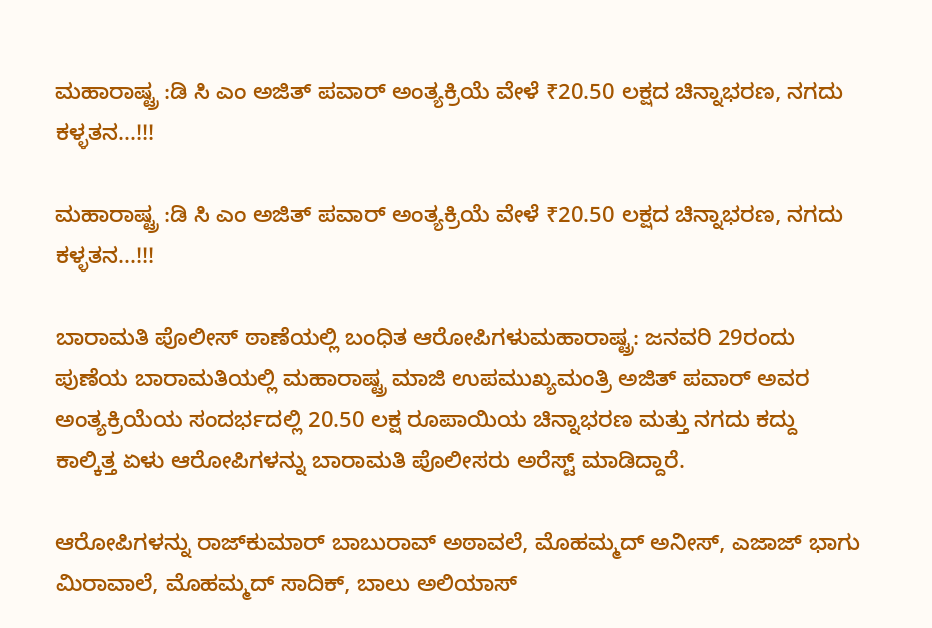ಮಹಾರಾಷ್ಟ್ರ :ಡಿ ಸಿ ಎಂ ಅಜಿತ್ ಪವಾರ್ ಅಂತ್ಯಕ್ರಿಯೆ ವೇಳೆ ₹20.50 ಲಕ್ಷದ ಚಿನ್ನಾಭರಣ, ನಗದು ಕಳ್ಳತನ...!!!

ಮಹಾರಾಷ್ಟ್ರ :ಡಿ ಸಿ ಎಂ ಅಜಿತ್ ಪವಾರ್ ಅಂತ್ಯಕ್ರಿಯೆ ವೇಳೆ ₹20.50 ಲಕ್ಷದ ಚಿನ್ನಾಭರಣ, ನಗದು ಕಳ್ಳತನ...!!!

ಬಾರಾಮತಿ ಪೊಲೀಸ್ ಠಾಣೆಯಲ್ಲಿ ಬಂಧಿತ ಆರೋಪಿಗಳುಮಹಾರಾಷ್ಟ್ರ: ಜನವರಿ 29ರಂದು ಪುಣೆಯ ಬಾರಾಮತಿಯಲ್ಲಿ ಮಹಾರಾಷ್ಟ್ರ ಮಾಜಿ ಉಪಮುಖ್ಯಮಂತ್ರಿ ಅಜಿತ್ ಪವಾರ್ ಅವರ ಅಂತ್ಯಕ್ರಿಯೆಯ ಸಂದರ್ಭದಲ್ಲಿ 20.50 ಲಕ್ಷ ರೂಪಾಯಿಯ ಚಿನ್ನಾಭರಣ ಮತ್ತು ನಗದು ಕದ್ದು ಕಾಲ್ಕಿತ್ತ ಏಳು ಆರೋಪಿಗಳನ್ನು ಬಾರಾಮತಿ ಪೊಲೀಸರು ಅರೆಸ್ಟ್ ಮಾಡಿದ್ದಾರೆ.

ಆರೋಪಿಗಳನ್ನು ರಾಜ್‌ಕುಮಾರ್ ಬಾಬುರಾವ್ ಅಠಾವಲೆ, ಮೊಹಮ್ಮದ್ ಅನೀಸ್, ಎಜಾಜ್ ಭಾಗು ಮಿರಾವಾಲೆ, ಮೊಹಮ್ಮದ್ ಸಾದಿಕ್, ಬಾಲು ಅಲಿಯಾಸ್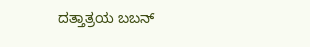ದತ್ತಾತ್ರಯ ಬಬನ್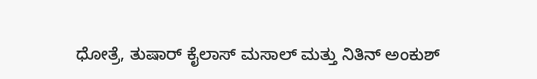ಧೋತ್ರೆ, ತುಷಾರ್ ಕೈಲಾಸ್ ಮಸಾಲ್ ಮತ್ತು ನಿತಿನ್ ಅಂಕುಶ್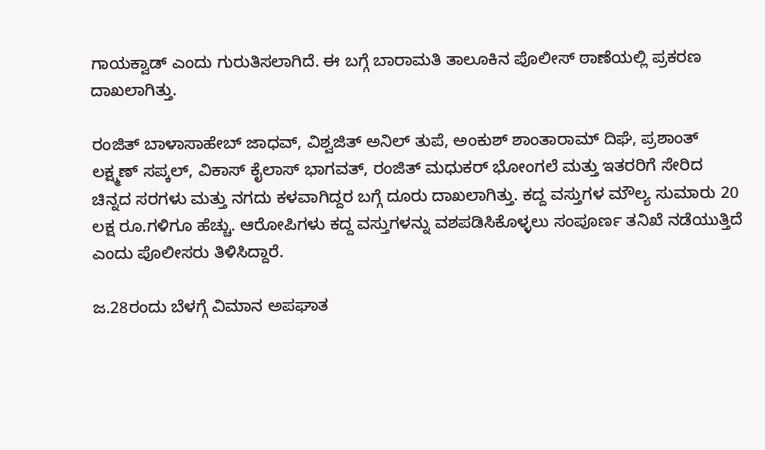ಗಾಯಕ್ವಾಡ್ ಎಂದು ಗುರುತಿಸಲಾಗಿದೆ. ಈ ಬಗ್ಗೆ ಬಾರಾಮತಿ ತಾಲೂಕಿನ ಪೊಲೀಸ್ ಠಾಣೆಯಲ್ಲಿ ಪ್ರಕರಣ ದಾಖಲಾಗಿತ್ತು.

ರಂಜಿತ್ ಬಾಳಾಸಾಹೇಬ್ ಜಾಧವ್, ವಿಶ್ವಜಿತ್ ಅನಿಲ್ ತುಪೆ, ಅಂಕುಶ್ ಶಾಂತಾರಾಮ್ ದಿಘೆ, ಪ್ರಶಾಂತ್ ಲಕ್ಷ್ಮಣ್ ಸಪ್ಕಲ್, ವಿಕಾಸ್ ಕೈಲಾಸ್ ಭಾಗವತ್, ರಂಜಿತ್ ಮಧುಕರ್ ಭೋಂಗಲೆ ಮತ್ತು ಇತರರಿಗೆ ಸೇರಿದ ಚಿನ್ನದ ಸರಗಳು ಮತ್ತು ನಗದು ಕಳವಾಗಿದ್ದರ ಬಗ್ಗೆ ದೂರು ದಾಖಲಾಗಿತ್ತು. ಕದ್ದ ವಸ್ತುಗಳ ಮೌಲ್ಯ ಸುಮಾರು 20 ಲಕ್ಷ ರೂ.ಗಳಿಗೂ ಹೆಚ್ಚು. ಆರೋಪಿಗಳು ಕದ್ದ ವಸ್ತುಗಳನ್ನು ವಶಪಡಿಸಿಕೊಳ್ಳಲು ಸಂಪೂರ್ಣ ತನಿಖೆ ನಡೆಯುತ್ತಿದೆ ಎಂದು ಪೊಲೀಸರು ತಿಳಿಸಿದ್ದಾರೆ.

ಜ.28ರಂದು ಬೆಳಗ್ಗೆ ವಿಮಾನ ಅಪಘಾತ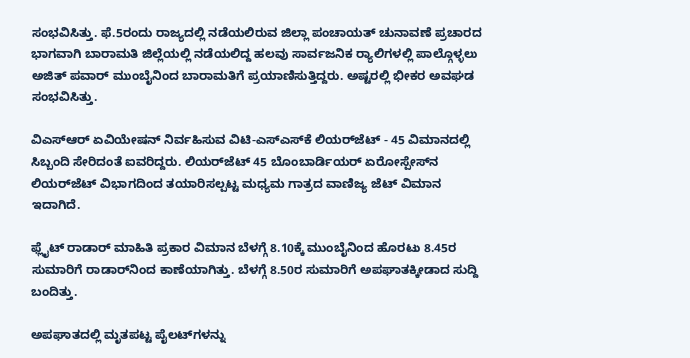ಸಂಭವಿಸಿತ್ತು. ಫೆ.5ರಂದು ರಾಜ್ಯದಲ್ಲಿ ನಡೆಯಲಿರುವ ಜಿಲ್ಲಾ ಪಂಚಾಯತ್ ಚುನಾವಣೆ ಪ್ರಚಾರದ ಭಾಗವಾಗಿ ಬಾರಾಮತಿ ಜಿಲ್ಲೆಯಲ್ಲಿ ನಡೆಯಲಿದ್ದ ಹಲವು ಸಾರ್ವಜನಿಕ ರ‍್ಯಾಲಿಗಳಲ್ಲಿ ಪಾಲ್ಗೊಳ್ಳಲು ಅಜಿತ್ ಪವಾರ್ ಮುಂಬೈನಿಂದ ಬಾರಾಮತಿಗೆ ಪ್ರಯಾಣಿಸುತ್ತಿದ್ದರು. ಅಷ್ಟರಲ್ಲಿ ಭೀಕರ ಅವಘಡ ಸಂಭವಿಸಿತ್ತು.

ವಿಎಸ್ಆರ್ ಏವಿಯೇಷನ್ ನಿರ್ವಹಿಸುವ ವಿಟಿ-ಎಸ್‌ಎಸ್‌ಕೆ ಲಿಯರ್‌ಜೆಟ್ - 45 ವಿಮಾನದಲ್ಲಿ ಸಿಬ್ಬಂದಿ ಸೇರಿದಂತೆ ಐವರಿದ್ದರು. ಲಿಯರ್‌ಜೆಟ್ 45 ಬೊಂಬಾರ್ಡಿಯರ್ ಏರೋಸ್ಪೇಸ್‌ನ ಲಿಯರ್‌ಜೆಟ್ ವಿಭಾಗದಿಂದ ತಯಾರಿಸಲ್ಪಟ್ಟ ಮಧ್ಯಮ ಗಾತ್ರದ ವಾಣಿಜ್ಯ ಜೆಟ್ ವಿಮಾನ ಇದಾಗಿದೆ.

ಫ್ಲೈಟ್ ರಾಡಾರ್ ಮಾಹಿತಿ ಪ್ರಕಾರ ವಿಮಾನ ಬೆಳಗ್ಗೆ 8.10ಕ್ಕೆ ಮುಂಬೈನಿಂದ ಹೊರಟು 8.45ರ ಸುಮಾರಿಗೆ ರಾಡಾರ್‌ನಿಂದ ಕಾಣೆಯಾಗಿತ್ತು. ಬೆಳಗ್ಗೆ 8.50ರ ಸುಮಾರಿಗೆ ಅಪಘಾತಕ್ಕೀಡಾದ ಸುದ್ದಿ ಬಂದಿತ್ತು.

ಅಪಘಾತದಲ್ಲಿ ಮೃತಪಟ್ಟ ಪೈಲಟ್‌ಗಳನ್ನು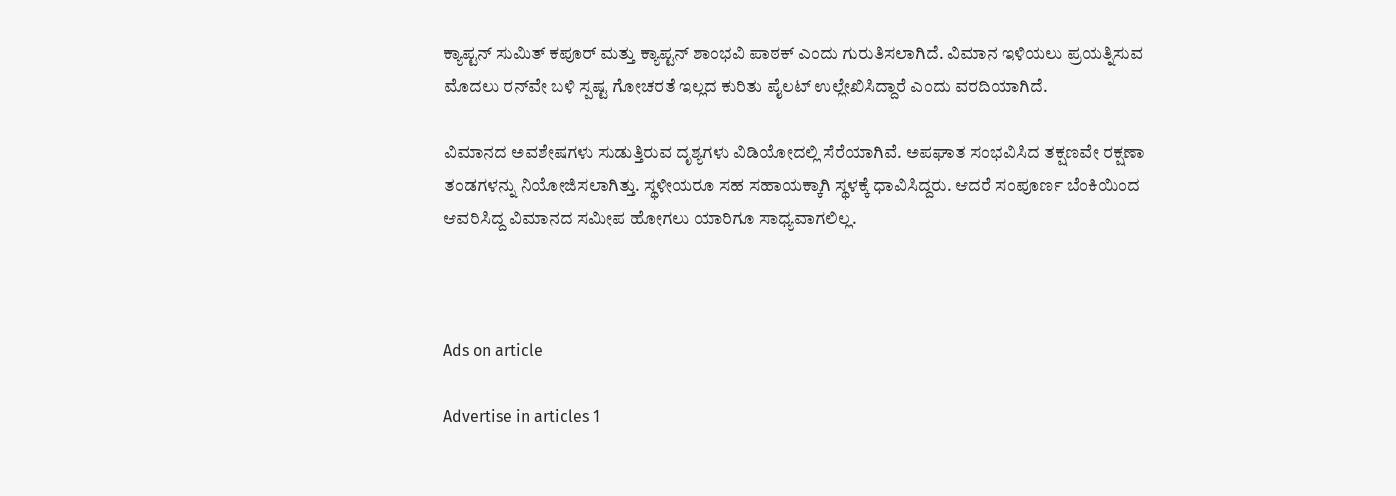ಕ್ಯಾಪ್ಟನ್ ಸುಮಿತ್ ಕಪೂರ್ ಮತ್ತು ಕ್ಯಾಪ್ಟನ್ ಶಾಂಭವಿ ಪಾಠಕ್ ಎಂದು ಗುರುತಿಸಲಾಗಿದೆ. ವಿಮಾನ ಇಳಿಯಲು ಪ್ರಯತ್ನಿಸುವ ಮೊದಲು ರನ್‌ವೇ ಬಳಿ ಸ್ಪಷ್ಟ ಗೋಚರತೆ ಇಲ್ಲದ ಕುರಿತು ಪೈಲಟ್ ಉಲ್ಲೇಖಿಸಿದ್ದಾರೆ ಎಂದು ವರದಿಯಾಗಿದೆ.

ವಿಮಾನದ ಅವಶೇಷಗಳು ಸುಡುತ್ತಿರುವ ದೃಶ್ಯಗಳು ವಿಡಿಯೋದಲ್ಲಿ ಸೆರೆಯಾಗಿವೆ. ಅಪಘಾತ ಸಂಭವಿಸಿದ ತಕ್ಷಣವೇ ರಕ್ಷಣಾ ತಂಡಗಳನ್ನು ನಿಯೋಜಿಸಲಾಗಿತ್ತು. ಸ್ಥಳೀಯರೂ ಸಹ ಸಹಾಯಕ್ಕಾಗಿ ಸ್ಥಳಕ್ಕೆ ಧಾವಿಸಿದ್ದರು. ಆದರೆ ಸಂಪೂರ್ಣ ಬೆಂಕಿಯಿಂದ ಆವರಿಸಿದ್ದ ವಿಮಾನದ ಸಮೀಪ ಹೋಗಲು ಯಾರಿಗೂ ಸಾಧ್ಯವಾಗಲಿಲ್ಲ.



Ads on article

Advertise in articles 1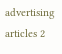advertising articles 2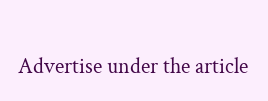Advertise under the article